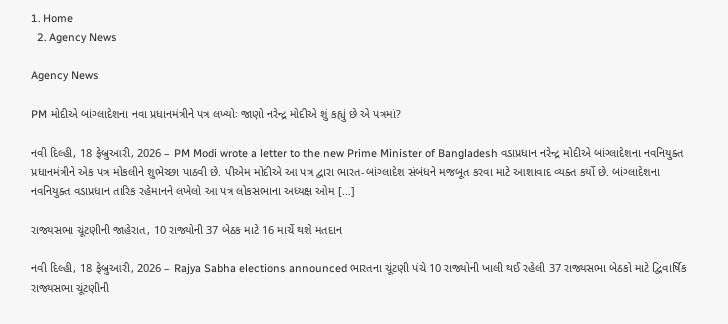1. Home
  2. Agency News

Agency News

PM મોદીએ બાંગ્લાદેશના નવા પ્રધાનમંત્રીને પત્ર લખ્યોઃ જાણો નરેન્દ્ર મોદીએ શું કહ્યું છે એ પત્રમાં?

નવી દિલ્હી, 18 ફેબ્રુઆરી, 2026 – PM Modi wrote a letter to the new Prime Minister of Bangladesh વડાપ્રધાન નરેન્દ્ર મોદીએ બાંગ્લાદેશના નવનિયુક્ત પ્રધાનમંત્રીને એક પત્ર મોકલીને શુભેચ્છા પાઠવી છે. પીએમ મોદીએ આ પત્ર દ્વારા ભારત-બાંગ્લાદેશ સંબંધને મજબૂત કરવા માટે આશાવાદ વ્યક્ત કર્યો છે. બાંગ્લાદેશના નવનિયુક્ત વડાપ્રધાન તારિક રહેમાનને લખેલો આ પત્ર લોકસભાના અધ્યક્ષ ઓમ […]

રાજ્યસભા ચૂંટણીની જાહેરાત, 10 રાજ્યોની 37 બેઠક માટે 16 માર્ચે થશે મતદાન

નવી દિલ્હી, 18 ફેબ્રુઆરી, 2026 – Rajya Sabha elections announced ભારતના ચૂંટણી પંચે 10 રાજ્યોની ખાલી થઈ રહેલી 37 રાજ્યસભા બેઠકો માટે દ્વિવાર્ષિક રાજ્યસભા ચૂંટણીની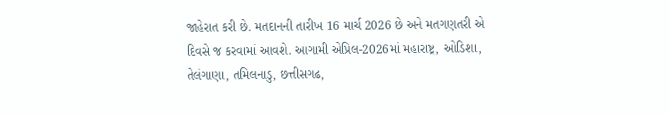જાહેરાત કરી છે. મતદાનની તારીખ 16 માર્ચ 2026 છે અને મતગણતરી એ દિવસે જ કરવામાં આવશે. આગામી એપ્રિલ-2026માં મહારાષ્ટ્ર, ઓડિશા, તેલંગાણા, તમિલનાડુ, છત્તીસગઢ,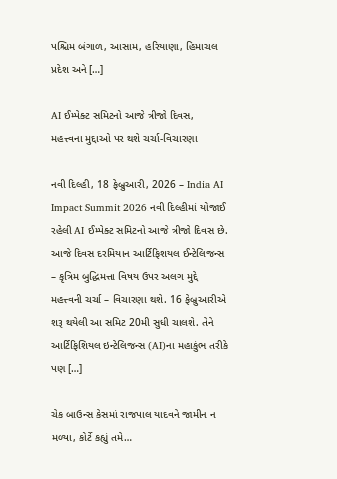પશ્ચિમ બંગાળ, આસામ, હરિયાણા, હિમાચલ પ્રદેશ અને […]

AI ઈમ્પેક્ટ સમિટનો આજે ત્રીજો દિવસ, મહત્ત્વના મુદ્દાઓ પર થશે ચર્ચા-વિચારણા

નવી દિલ્હી, 18 ફેબ્રુઆરી, 2026 – India AI Impact Summit 2026 નવી દિલ્હીમાં યોજાઈ રહેલી AI ઈમ્પેક્ટ સમિટનો આજે ત્રીજો દિવસ છે. આજે દિવસ દરમિયાન આર્ટિફિશયલ ઈન્ટેલિજન્સ – કૃત્રિમ બુદ્ધિમત્તા વિષય ઉપર અલગ મુદ્દે મહત્ત્વની ચર્ચા – વિચારણા થશે. 16 ફેબ્રુઆરીએ શરૂ થયેલી આ સમિટ 20મી સુધી ચાલશે. તેને આર્ટિફિશિયલ ઇન્ટેલિજન્સ (AI)ના મહાકુંભ તરીકે પણ […]

ચેક બાઉન્સ કેસમાં રાજપાલ યાદવને જામીન ન મળ્યા, કોર્ટે કહ્યું તમે…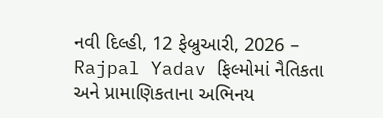નવી દિલ્હી, 12 ફેબ્રુઆરી, 2026 – Rajpal Yadav ફિલ્મોમાં નૈતિકતા અને પ્રામાણિકતાના અભિનય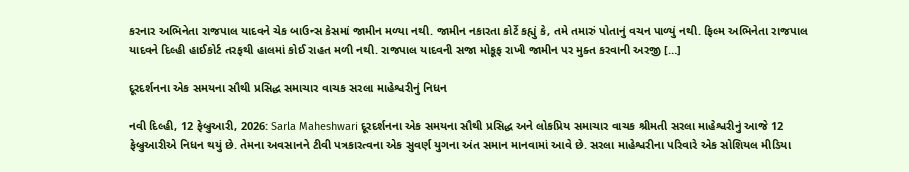કરનાર અભિનેતા રાજપાલ યાદવને ચેક બાઉન્સ કેસમાં જામીન મળ્યા નથી. જામીન નકારતા કોર્ટે કહ્યું કે, તમે તમારું પોતાનું વચન પાળ્યું નથી. ફિલ્મ અભિનેતા રાજપાલ યાદવને દિલ્હી હાઈકોર્ટ તરફથી હાલમાં કોઈ રાહત મળી નથી. રાજપાલ યાદવની સજા મોકૂફ રાખી જામીન પર મુક્ત કરવાની અરજી […]

દૂરદર્શનના એક સમયના સૌથી પ્રસિદ્ધ સમાચાર વાચક સરલા માહેશ્વરીનું નિધન

નવી દિલ્હી, 12 ફેબ્રુઆરી, 2026: Sarla Maheshwari દૂરદર્શનના એક સમયના સૌથી પ્રસિદ્ધ અને લોકપ્રિય સમાચાર વાચક શ્રીમતી સરલા માહેશ્વરીનું આજે 12 ફેબ્રુઆરીએ નિધન થયું છે. તેમના અવસાનને ટીવી પત્રકારત્વના એક સુવર્ણ યુગના અંત સમાન માનવામાં આવે છે. સરલા માહેશ્વરીના પરિવારે એક સોશિયલ મીડિયા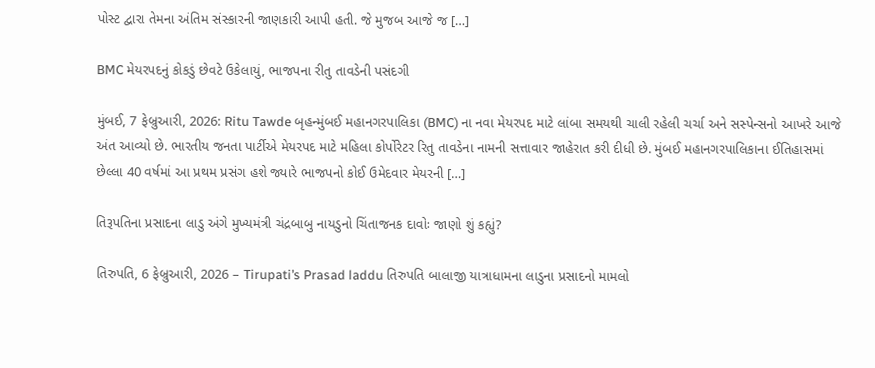પોસ્ટ દ્વારા તેમના અંતિમ સંસ્કારની જાણકારી આપી હતી. જે મુજબ આજે જ […]

BMC મેયરપદનું કોકડું છેવટે ઉકેલાયું, ભાજપના રીતુ તાવડેની પસંદગી

મુંબઈ, 7 ફેબ્રુઆરી, 2026: Ritu Tawde બૃહન્મુંબઈ મહાનગરપાલિકા (BMC) ના નવા મેયરપદ માટે લાંબા સમયથી ચાલી રહેલી ચર્ચા અને સસ્પેન્સનો આખરે આજે અંત આવ્યો છે. ભારતીય જનતા પાર્ટીએ મેયરપદ માટે મહિલા કોર્પોરેટર રિતુ તાવડેના નામની સત્તાવાર જાહેરાત કરી દીધી છે. મુંબઈ મહાનગરપાલિકાના ઈતિહાસમાં છેલ્લા 40 વર્ષમાં આ પ્રથમ પ્રસંગ હશે જ્યારે ભાજપનો કોઈ ઉમેદવાર મેયરની […]

તિરૂપતિના પ્રસાદના લાડુ અંગે મુખ્યમંત્રી ચંદ્રબાબુ નાયડુનો ચિંતાજનક દાવોઃ જાણો શું કહ્યું?

તિરુપતિ, 6 ફેબ્રુઆરી, 2026 – Tirupati’s Prasad laddu તિરુપતિ બાલાજી યાત્રાધામના લાડુના પ્રસાદનો મામલો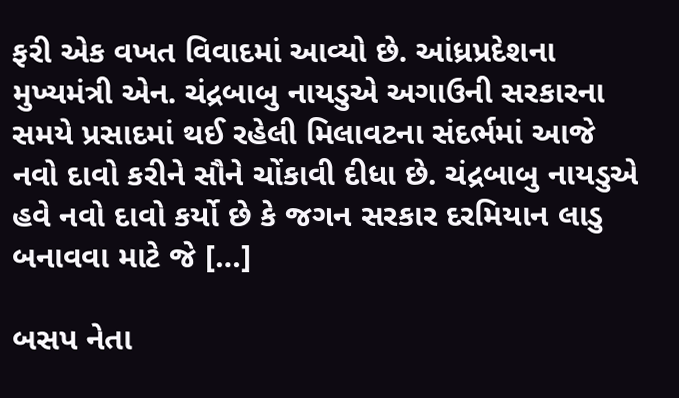ફરી એક વખત વિવાદમાં આવ્યો છે. આંધ્રપ્રદેશના મુખ્યમંત્રી એન. ચંદ્રબાબુ નાયડુએ અગાઉની સરકારના સમયે પ્રસાદમાં થઈ રહેલી મિલાવટના સંદર્ભમાં આજે નવો દાવો કરીને સૌને ચોંકાવી દીધા છે. ચંદ્રબાબુ નાયડુએ હવે નવો દાવો કર્યો છે કે જગન સરકાર દરમિયાન લાડુ બનાવવા માટે જે […]

બસપ નેતા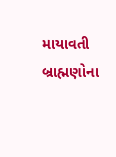માયાવતી બ્રાહ્મણોના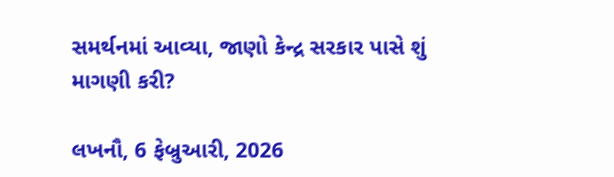સમર્થનમાં આવ્યા, જાણો કેન્દ્ર સરકાર પાસે શું માગણી કરી?

લખનૌ, 6 ફેબ્રુઆરી, 2026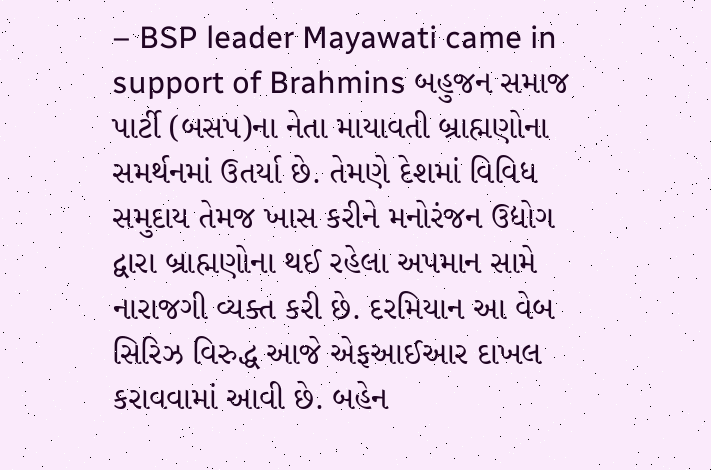– BSP leader Mayawati came in support of Brahmins બહુજન સમાજ પાર્ટી (બસપ)ના નેતા માયાવતી બ્રાહ્મણોના સમર્થનમાં ઉતર્યા છે. તેમણે દેશમાં વિવિધ સમુદાય તેમજ ખાસ કરીને મનોરંજન ઉદ્યોગ દ્વારા બ્રાહ્મણોના થઈ રહેલા અપમાન સામે નારાજગી વ્યક્ત કરી છે. દરમિયાન આ વેબ સિરિઝ વિરુદ્ધ આજે એફઆઈઆર દાખલ કરાવવામાં આવી છે. બહેન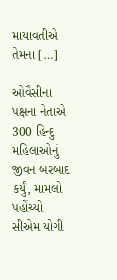માયાવતીએ તેમના […]

ઓવૈસીના પક્ષના નેતાએ 300 હિન્દુ મહિલાઓનું જીવન બરબાદ કર્યું, મામલો પહોંચ્યો સીએમ યોગી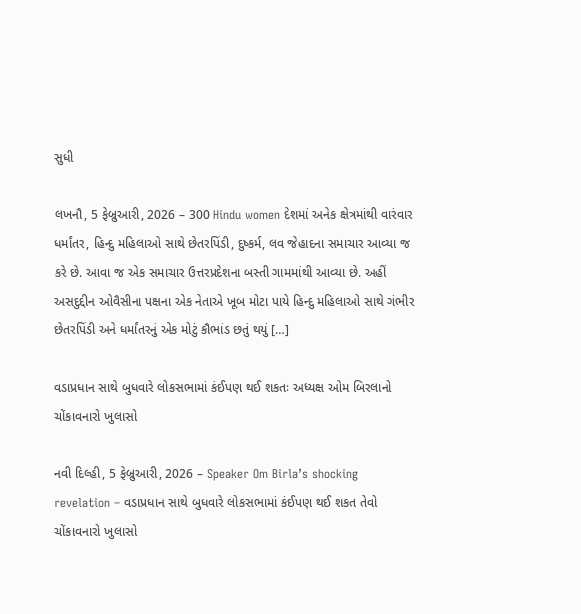સુધી

લખનૌ, 5 ફેબ્રુઆરી, 2026 – 300 Hindu women દેશમાં અનેક ક્ષેત્રમાંથી વારંવાર ધર્માંતર, હિન્દુ મહિલાઓ સાથે છેતરપિંડી, દુષ્કર્મ, લવ જેહાદના સમાચાર આવ્યા જ કરે છે. આવા જ એક સમાચાર ઉત્તરપ્રદેશના બસ્તી ગામમાંથી આવ્યા છે. અહીં અસદુદ્દીન ઓવૈસીના પક્ષના એક નેતાએ ખૂબ મોટા પાયે હિન્દુ મહિલાઓ સાથે ગંભીર છેતરપિંડી અને ધર્માંતરનું એક મોટું કૌભાંડ છતું થયું […]

વડાપ્રધાન સાથે બુધવારે લોકસભામાં કંઈપણ થઈ શકતઃ અધ્યક્ષ ઓમ બિરલાનો ચોંકાવનારો ખુલાસો

નવી દિલ્હી, 5 ફેબ્રુઆરી, 2026 – Speaker Om Birla’s shocking revelation – વડાપ્રધાન સાથે બુધવારે લોકસભામાં કંઈપણ થઈ શકત તેવો ચોંકાવનારો ખુલાસો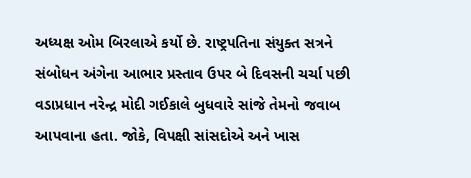અધ્યક્ષ ઓમ બિરલાએ કર્યો છે. રાષ્ટ્રપતિના સંયુક્ત સત્રને સંબોધન અંગેના આભાર પ્રસ્તાવ ઉપર બે દિવસની ચર્ચા પછી વડાપ્રધાન નરેન્દ્ર મોદી ગઈકાલે બુધવારે સાંજે તેમનો જવાબ આપવાના હતા. જોકે, વિપક્ષી સાંસદોએ અને ખાસ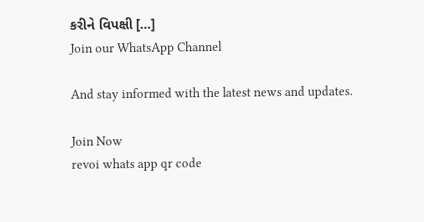કરીને વિપક્ષી […]
Join our WhatsApp Channel

And stay informed with the latest news and updates.

Join Now
revoi whats app qr code